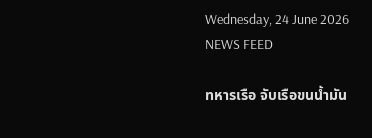Wednesday, 24 June 2026
NEWS FEED

ทหารเรือ จับเรือขนน้ำมัน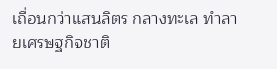เถื่อนกว่าแสนลิตร กลางทะเล ทำลายเศรษฐกิจชาติ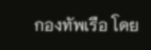กองทัพเรือ โดย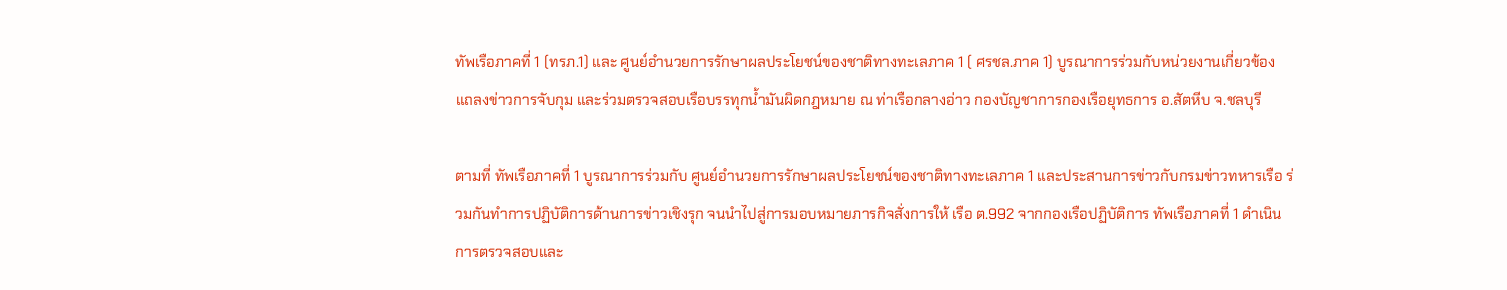ทัพเรือภาคที่ 1 (ทรภ.1) และ ศูนย์อำนวยการรักษาผลประโยชน์ของชาติทางทะเลภาค 1 ( ศรชล.ภาค 1) บูรณาการร่วมกับหน่วยงานเกี่ยวข้อง แถลงข่าวการจับกุม และร่วมตรวจสอบเรือบรรทุกน้ำมันผิดกฎหมาย ณ ท่าเรือกลางอ่าว กองบัญชาการกองเรือยุทธการ อ.สัตหีบ จ.ชลบุรี

ตามที่ ทัพเรือภาคที่ 1 บูรณาการร่วมกับ ศูนย์อำนวยการรักษาผลประโยชน์ของชาติทางทะเลภาค 1 และประสานการข่าวกับกรมข่าวทหารเรือ ร่วมกันทำการปฏิบัติการด้านการข่าวเชิงรุก จนนำไปสู่การมอบหมายภารกิจสั่งการให้ เรือ ต.992 จากกองเรือปฏิบัติการ ทัพเรือภาคที่ 1 ดำเนินการตรวจสอบและ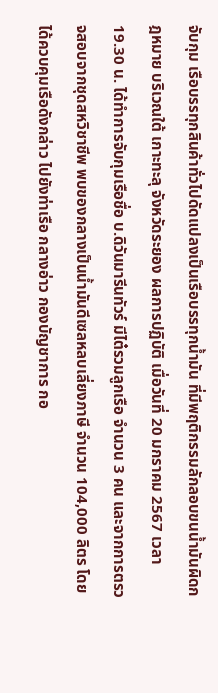จับกุม เรือบรรทุกสินค้าทั่วไปดัดแปลงเป็นเรือบรรทุกน้ำมัน ที่มีพฤติกรรมลักลอบขนน้ำมันผิดกฎหมาย บริเวณใต้ เกาะทะลุ จังหวัดระยอง ผลการปฏิบัติ เมื่อวันที่ 20 มกราคม 2567 เวลา 19.30 น. ได้ทำการจับกุมเรือชื่อ บ.ดิวันมารีนทัวร์ มีไต๋รวมลูกเรือ จำนวน 3 คน และจากการตรวจสอบจากชุดสหวิชาชีพ พบของกลางเป็นน้ำมันดีเซลหลบเลี่ยงภาษี จำนวน 104,000 ลิตร โดยได้ควบคุมเรือดังกล่าว ไปยังท่าเรือ กลางอ่าว กองบัญชาการ กอ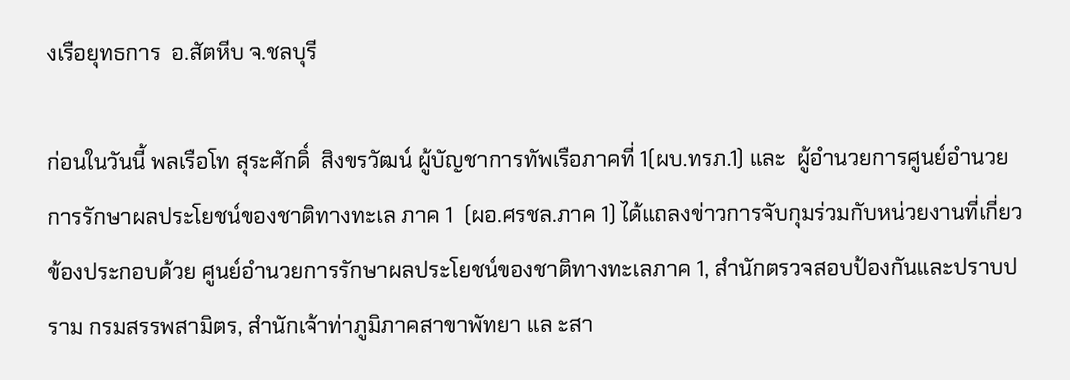งเรือยุทธการ  อ.สัตหีบ จ.ชลบุรี

ก่อนในวันนี้ พลเรือโท สุระศักดิ์  สิงขรวัฒน์ ผู้บัญชาการทัพเรือภาคที่ 1(ผบ.ทรภ.1) และ  ผู้อำนวยการศูนย์อำนวยการรักษาผลประโยชน์ของชาติทางทะเล ภาค 1  (ผอ.ศรชล.ภาค 1) ได้แถลงข่าวการจับกุมร่วมกับหน่วยงานที่เกี่ยวข้องประกอบด้วย ศูนย์อำนวยการรักษาผลประโยชน์ของชาติทางทะเลภาค 1, สำนักตรวจสอบป้องกันและปราบปราม กรมสรรพสามิตร, สำนักเจ้าท่าภูมิภาคสาขาพัทยา แล ะสา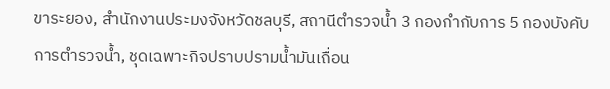ขาระยอง, สำนักงานประมงจังหวัดชลบุรี, สถานีตำรวจน้ำ 3 กองกำกับการ 5 กองบังคับการตำรวจน้ำ, ชุดเฉพาะกิจปราบปรามน้ำมันเถื่อน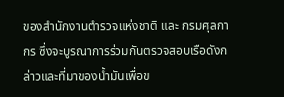ของสำนักงานตำรวจแห่งชาติ และ กรมศุลกากร ซึ่งจะบูรณาการร่วมกันตรวจสอบเรือดังกล่าวและที่มาของน้ำมันเพื่อข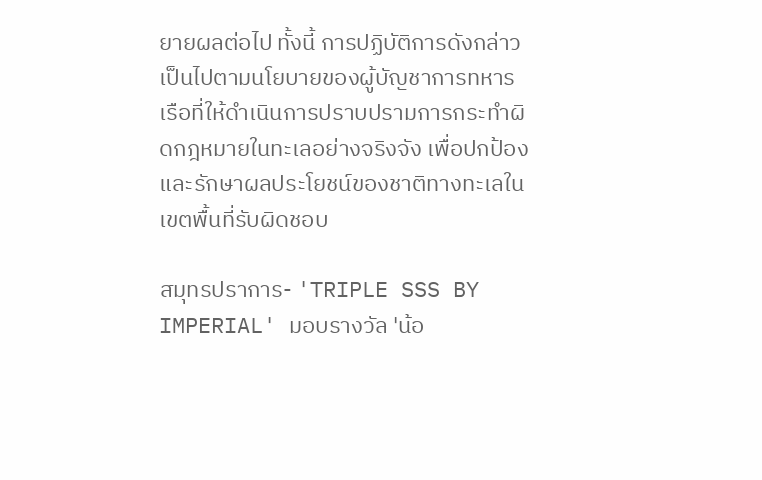ยายผลต่อไป ทั้งนี้ การปฏิบัติการดังกล่าวเป็นไปตามนโยบายของผู้บัญชาการทหารเรือที่ให้ดำเนินการปราบปรามการกระทำผิดกฎหมายในทะเลอย่างจริงจัง เพื่อปกป้องและรักษาผลประโยชน์ของชาติทางทะเลในเขตพื้นที่รับผิดชอบ

สมุทรปราการ- 'TRIPLE SSS BY IMPERIAL' มอบรางวัล 'น้อ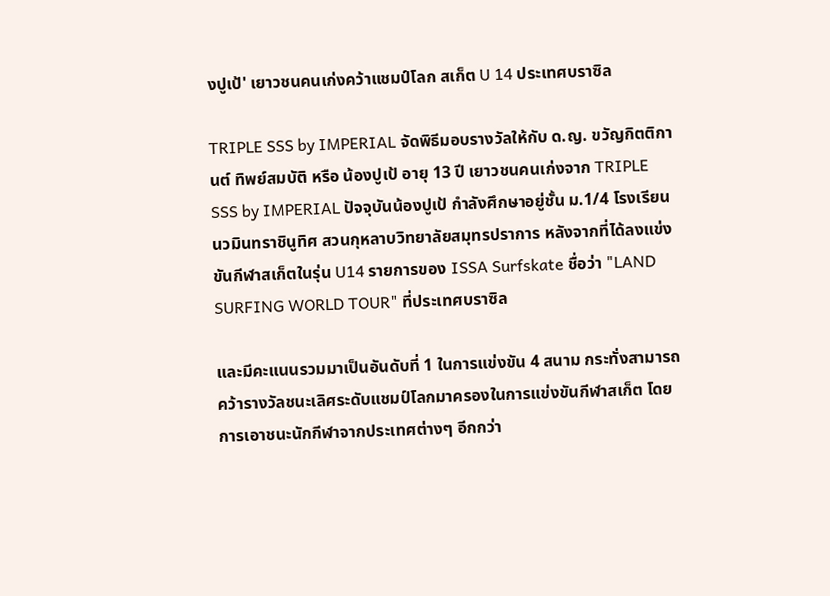งปูเป้' เยาวชนคนเก่งคว้าแชมป์โลก สเก็ต U 14 ประเทศบราซิล

TRIPLE SSS by IMPERIAL จัดพิธีมอบรางวัลให้กับ ด.ญ. ขวัญกิตติกานต์ ทิพย์สมบัติ หรือ น้องปูเป้ อายุ 13 ปี เยาวชนคนเก่งจาก TRIPLE SSS by IMPERIAL ปัจจุบันน้องปูเป้ กำลังศึกษาอยู่ชั้น ม.1/4 โรงเรียนนวมินทราชินูทิศ สวนกุหลาบวิทยาลัยสมุทรปราการ หลังจากที่ได้ลงแข่งขันกีฬาสเก็ตในรุ่น U14 รายการของ ISSA Surfskate ชื่อว่า "LAND SURFING WORLD TOUR" ที่ประเทศบราซิล

และมีคะแนนรวมมาเป็นอันดับที่ 1 ในการแข่งขัน 4 สนาม กระทั่งสามารถคว้ารางวัลชนะเลิศระดับแชมป์โลกมาครองในการแข่งขันกีฬาสเก็ต โดยการเอาชนะนักกีฬาจากประเทศต่างๆ อีกกว่า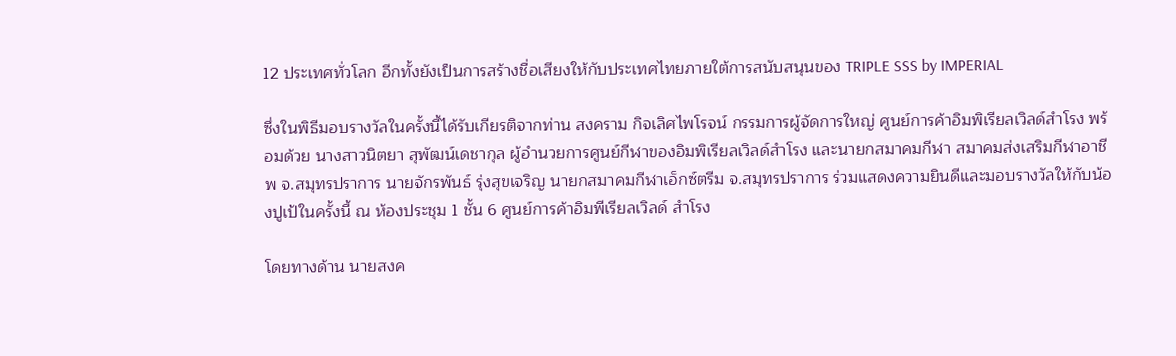12 ประเทศทั่วโลก อีกทั้งยังเป็นการสร้างชื่อเสียงให้กับประเทศไทยภายใต้การสนับสนุนของ TRIPLE SSS by IMPERIAL

ซึ่งในพิธีมอบรางวัลในครั้งนี้ได้รับเกียรติจากท่าน สงคราม กิจเลิศไพโรจน์ กรรมการผู้จัดการใหญ่ ศูนย์การค้าอิมพิเรียลเวิลด์สำโรง พร้อมด้วย นางสาวนิตยา สุพัฒน์เดชากุล ผู้อำนวยการศูนย์กีฬาของอิมพิเรียลเวิลด์สำโรง และนายกสมาคมกีฬา สมาคมส่งเสริมกีฬาอาชีพ จ.สมุทรปราการ นายจักรพันธ์ รุ่งสุขเจริญ นายกสมาคมกีฬาเอ็กซ์ตรีม จ.สมุทรปราการ ร่วมแสดงความยินดีและมอบรางวัลให้กับน้องปูเป้ในครั้งนี้ ณ ห้องประชุม 1 ชั้น 6 ศูนย์การค้าอิมพีเรียลเวิลด์ สำโรง

โดยทางด้าน นายสงค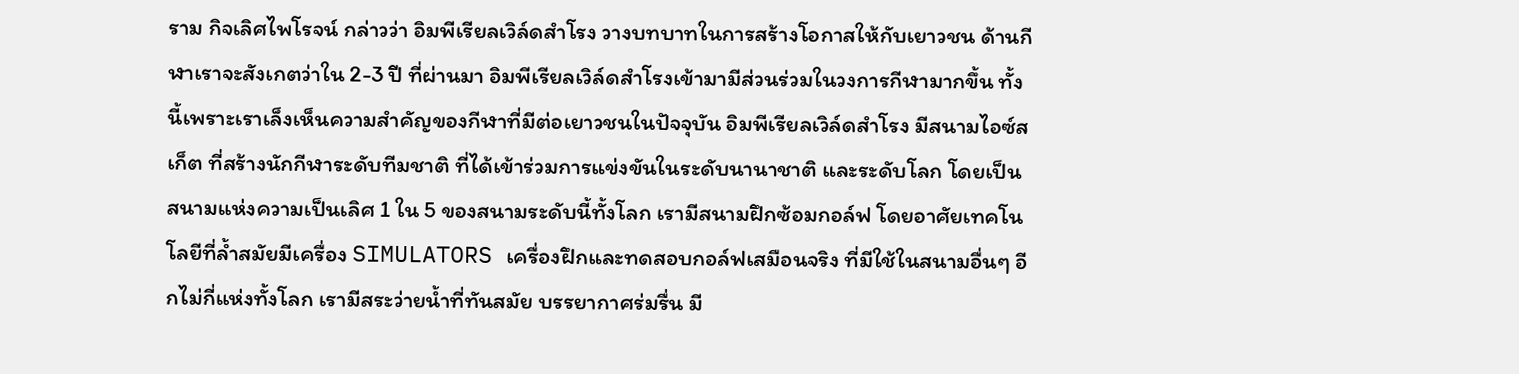ราม กิจเลิศไพโรจน์ กล่าวว่า อิมพีเรียลเวิล์ดสำโรง วางบทบาทในการสร้างโอกาสให้กับเยาวชน ด้านกีฬาเราจะสังเกตว่าใน 2-3 ปี ที่ผ่านมา อิมพีเรียลเวิล์ดสำโรงเข้ามามีส่วนร่วมในวงการกีฬามากขึ้น ทั้งนี้เพราะเราเล็งเห็นความสำคัญของกีฬาที่มีต่อเยาวชนในปัจจุบัน อิมพีเรียลเวิล์ดสำโรง มีสนามไอซ์สเก็ต ที่สร้างนักกีฬาระดับทีมชาติ ที่ได้เข้าร่วมการแข่งขันในระดับนานาชาติ และระดับโลก โดยเป็นสนามแห่งความเป็นเลิศ 1 ใน 5 ของสนามระดับนี้ทั้งโลก เรามีสนามฝึกซ้อมกอล์ฟ โดยอาศัยเทคโนโลยีที่ล้ำสมัยมีเครื่อง SIMULATORS เครื่องฝึกและทดสอบกอล์ฟเสมือนจริง ที่มีใช้ในสนามอื่นๆ อีกไม่กี่แห่งทั้งโลก เรามีสระว่ายน้ำที่ทันสมัย บรรยากาศร่มรื่น มี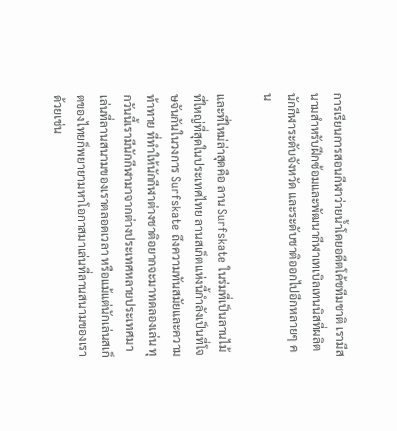การเรียนการสอนกีฬาว่ายน้ำโดยอดีตโค้ชทีมชาติ เรามีสนามสำหรับฝึกซ้อมและพัฒนากีฬาเทเบิลเทนนิสที่ผลิตนักกีฬาระดับจังหวัด และระดับชาติออกไปอีกหลายๆ คน

และที่ใหม่ล่าสุดคือ ลาน Surfskate ในร่มที่เป็นลานไม้ที่ใหญ่ที่สุดในประเทศไทย ลานสเก็ตแห่งนี้กำลังเป็นที่โจษจันกันในวงการ Surfskate ถึงความทันสมัยและความท้าทาย ที่ทำให้นักกีฬาต่างชาติอยากจะมาทดลองเล่น ทุกวันนี้เรามีนักกีฬามาจากต่างประเทศหลายประเทศมาเล่นที่ลานสนามของเราตลอดเวลา หรือแม้แต่นักเล่นสเก็ตของไทยก็พยายามหาโอกาสมาเล่นที่ลานสนามของเราด้วยเช่น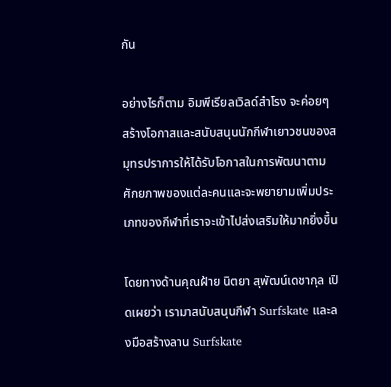กัน

อย่างไรก็ตาม อิมพีเรียลเวิลด์สำโรง จะค่อยๆ สร้างโอกาสและสนับสนุนนักกีฬาเยาวชนของสมุทรปราการให้ได้รับโอกาสในการพัฒนาตามศักยภาพของแต่ละคนและจะพยายามเพิ่มประเภทของกีฬาที่เราจะเข้าไปส่งเสริมให้มากยิ่งขึ้น

โดยทางด้านคุณฝ้าย นิตยา สุพัฒน์เดชากุล เปิดเผยว่า เรามาสนับสนุนกีฬา Surfskate และลงมือสร้างลาน Surfskate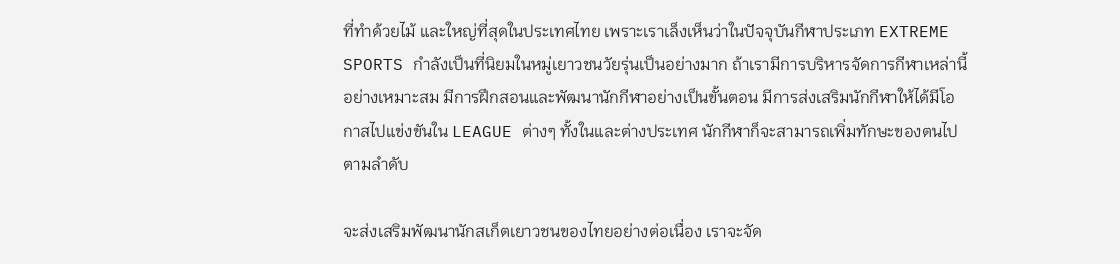ที่ทำด้วยไม้ และใหญ่ที่สุดในประเทศไทย เพราะเราเล็งเห็นว่าในปัจจุบันกีฬาประเภท EXTREME SPORTS กำลังเป็นที่นิยมในหมู่เยาวชนวัยรุ่นเป็นอย่างมาก ถ้าเรามีการบริหารจัดการกีฬาเหล่านี้อย่างเหมาะสม มีการฝึกสอนและพัฒนานักกีฬาอย่างเป็นขั้นตอน มีการส่งเสริมนักกีฬาให้ได้มีโอกาสไปแข่งขันใน LEAGUE ต่างๆ ทั้งในและต่างประเทศ นักกีฬาก็จะสามารถเพิ่มทักษะของตนไปตามลำดับ

จะส่งเสริมพัฒนานักสเก็ตเยาวชนของไทยอย่างต่อเนื่อง เราจะจัด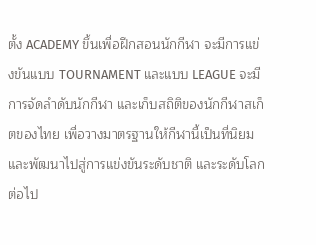ตั้ง ACADEMY ขึ้นเพื่อฝึกสอนนักกีฬา จะมีการแข่งขันแบบ TOURNAMENT และแบบ LEAGUE จะมีการจัดลำดับนักกีฬา และเก็บสถิติของนักกีฬาสเก็ตของไทย เพื่อวางมาตรฐานให้กีฬานี้เป็นที่นิยม และพัฒนาไปสู่การแข่งขันระดับชาติ และระดับโลกต่อไป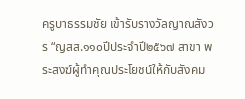ครูบาธรรมชัย เข้ารับรางวัลญาณสังวร “ญสส.๑๑๐ปีประจำปี๒๕๖๗ สาขา พระสงฆ์ผู้ทำคุณประโยชน์ให้กับสังคม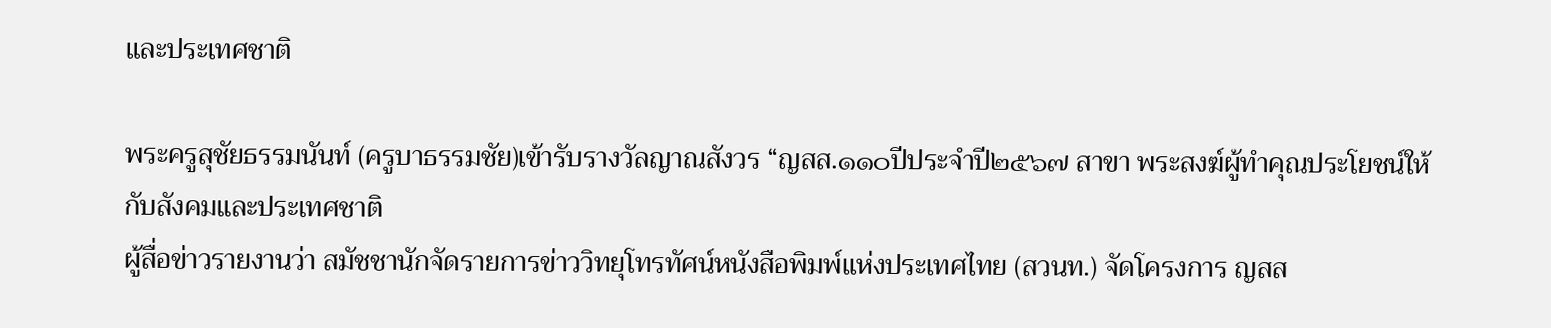และประเทศชาติ

พระครูสุชัยธรรมนันท์ (ครูบาธรรมชัย)เข้ารับรางวัลญาณสังวร “ญสส.๑๑๐ปีประจำปี๒๕๖๗ สาขา พระสงฆ์ผู้ทำคุณประโยชน์ให้กับสังคมและประเทศชาติ
ผู้สื่อข่าวรายงานว่า สมัชชานักจัดรายการข่าววิทยุโทรทัศน์หนังสือพิมพ์แห่งประเทศไทย (สวนท.) จัดโครงการ ญสส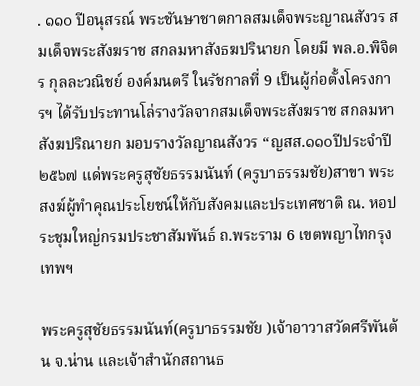. ๑๑๐ ปีอนุสรณ์ พระชันษาชาตกาลสมเด็จพระญาณสังวร สมเด็จพระสังฆราช สกลมหาสังธฆปรินายก โดยมี พล.อ.พิจิตร กุลละวณิชย์ องค์มนตรี ในรัชกาลที่ 9 เป็นผู้ก่อตั้งโครงการฯ ได้รับประทานโล่รางวัลจากสมเด็จพระสังฆราช สกลมหาสังฆปริณายก มอบรางวัลญาณสังวร “ญสส.๑๑๐ปีประจำปี๒๕๖๗ แด่พระครูสุชัยธรรมนันท์ (ครูบาธรรมชัย)สาขา พระสงฆ์ผู้ทำคุณประโยชน์ให้กับสังคมและประเทศชาติ ณ. หอประชุมใหญ่กรมประชาสัมพันธ์ ถ.พระราม 6 เขตพญาไทกรุงเทพฯ

พระครูสุชัยธรรมนันท์(ครูบาธรรมชัย )เจ้าอาวาสวัดศรีพันต้น จ.น่าน และเจ้าสำนักสถานธ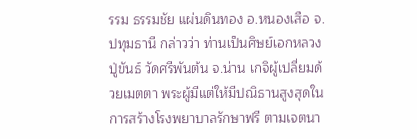รรม ธรรมชัย แผ่นดินทอง อ.หนองเสือ จ.ปทุมธานี กล่าวว่า ท่านเป็นศิษย์เอกหลวงปู่ขันธ์ วัดศรีพันต้น จ.น่าน เกจิผู้เปลี่ยมด้วยเมตตา พระผู้มีแต่ให้มีปณิธานสูงสุดในการสร้างโรงพยาบาลรักษาฟรี ตามเจตนา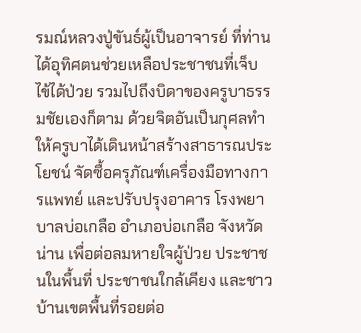รมณ์หลวงปู่ขันธ์ผู้เป็นอาจารย์ ที่ท่านได้อุทิศตนช่วยเหลือประชาชนที่เจ็บไข้ได้ป่วย รวมไปถึงบิดาของครูบาธรรมชัยเองก็ตาม ด้วยจิตอันเป็นกุศลทำให้ครูบาได้เดินหน้าสร้างสาธารณประโยชน์ จัดซื้อครุภัณฑ์เครื่องมือทางการแพทย์ และปรับปรุงอาคาร โรงพยาบาลบ่อเกลือ อำเภอบ่อเกลือ จังหวัดน่าน เพื่อต่อลมหายใจผู้ป่วย ประชาชนในพื้นที่ ประชาชนใกล้เคียง และชาวบ้านเขตพื้นที่รอยต่อ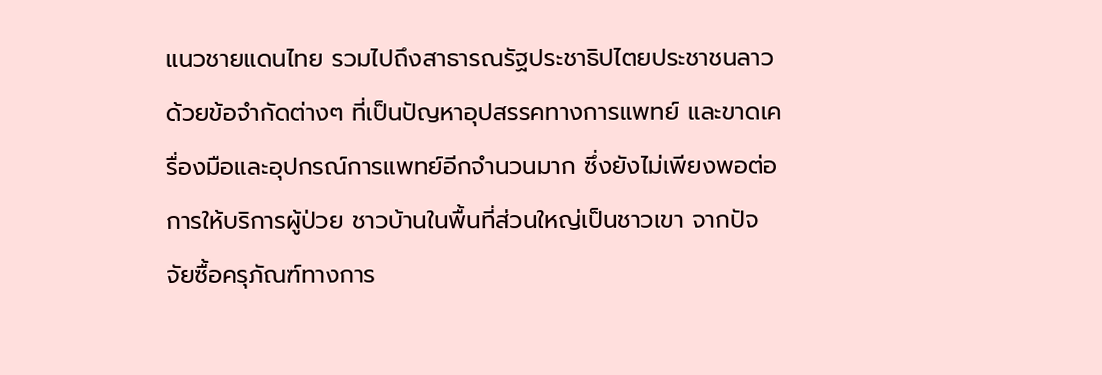แนวชายแดนไทย รวมไปถึงสาธารณรัฐประชาธิปไตยประชาชนลาวด้วยข้อจำกัดต่างๆ ที่เป็นปัญหาอุปสรรคทางการแพทย์ และขาดเครื่องมือและอุปกรณ์การแพทย์อีกจำนวนมาก ซึ่งยังไม่เพียงพอต่อการให้บริการผู้ป่วย ชาวบ้านในพื้นที่ส่วนใหญ่เป็นชาวเขา จากปัจจัยซื้อครุภัณฑ์ทางการ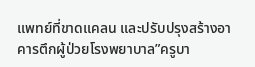แพทย์ที่ขาดแคลน และปรับปรุงสร้างอาคารตึกผู้ป่วยโรงพยาบาล”ครูบา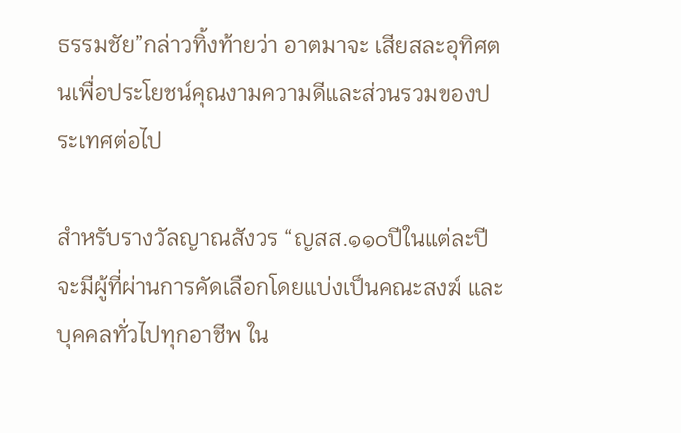ธรรมชัย”กล่าวทิ้งท้ายว่า อาตมาจะ เสียสละอุทิศตนเพื่อประโยชน์คุณงามความดีและส่วนรวมของประเทศต่อไป

สำหรับรางวัลญาณสังวร “ญสส.๑๑๐ปีในแต่ละปีจะมีผู้ที่ผ่านการคัดเลือกโดยแบ่งเป็นคณะสงฆ์ และบุคคลทั่วไปทุกอาชีพ ใน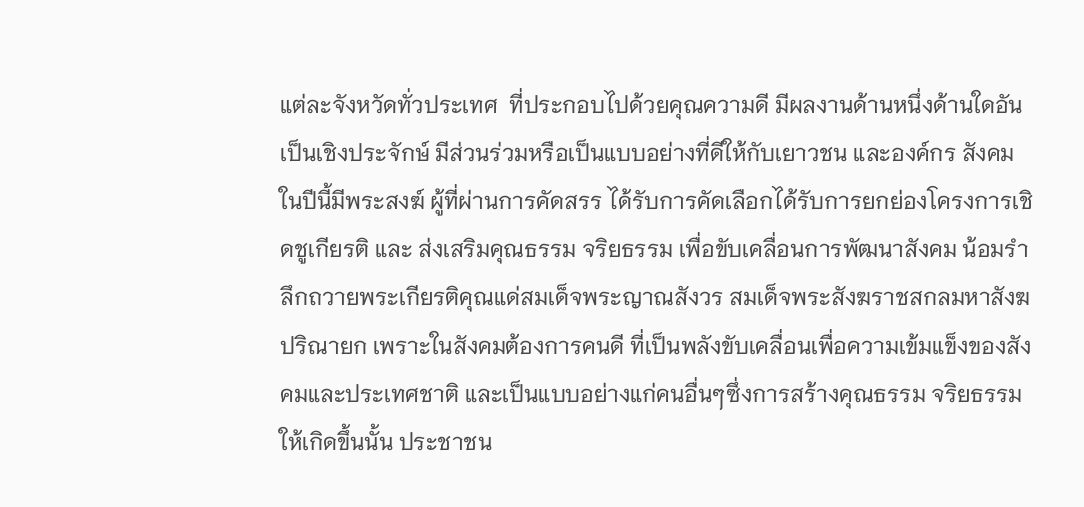แต่ละจังหวัดทั่วประเทศ  ที่ประกอบไปด้วยคุณความดี มีผลงานด้านหนึ่งด้านใดอันเป็นเชิงประจักษ์ มีส่วนร่วมหรือเป็นแบบอย่างที่ดีให้กับเยาวชน และองค์กร สังคม ในปีนี้มีพระสงฆ์ ผู้ที่ผ่านการคัดสรร ได้รับการคัดเลือกได้รับการยกย่องโครงการเชิดชูเกียรติ และ ส่งเสริมคุณธรรม จริยธรรม เพื่อขับเคลื่อนการพัฒนาสังคม น้อมรำลึกถวายพระเกียรติคุณแด่สมเด็จพระญาณสังวร สมเด็จพระสังฆราชสกลมหาสังฆปริณายก เพราะในสังคมต้องการคนดี ที่เป็นพลังขับเคลื่อนเพื่อความเข้มแข็งของสังคมและประเทศชาติ และเป็นแบบอย่างแก่คนอื่นๆซึ่งการสร้างคุณธรรม จริยธรรมให้เกิดขึ้นนั้น ประชาชน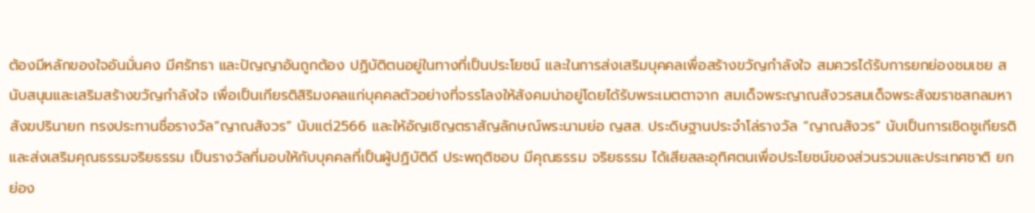ต้องมีหลักของใจอันมั่นคง มีศรัทธา และปัญญาอันถูกต้อง ปฏิบัติตนอยู่ในทางที่เป็นประโยชน์ และในการส่งเสริมบุคคลเพื่อสร้างขวัญกำลังใจ สมควรได้รับการยกย่องชมเชย สนับสนุนและเสริมสร้างขวัญกำลังใจ เพื่อเป็นเกียรติสิริมงคลแก่บุคคลตัวอย่างที่จรรโลงให้สังคมน่าอยู่โดยได้รับพระเมตตาจาก สมเด็จพระญาณสังวรสมเด็จพระสังฆราชสกลมหาสังฆปรินายก ทรงประทานชื่อรางวัล”ญาณสังวร” นับแต่2566 และให้อัญเชิญตราสัญลักษณ์พระนามย่อ ญสส. ประดิษฐานประจำโล่รางวัล “ญาณสังวร” นับเป็นการเชิดชูเกียรติและส่งเสริมคุณธรรมจริยธรรม เป็นรางวัลที่มอบให้กับบุคคลที่เป็นผู้ปฏิบัติดี ประพฤติชอบ มีคุณธรรม จริยธรรม ได้เสียสละอุทิศตนเพื่อประโยชน์ของส่วนรวมและประเทศชาติ ยกย่อง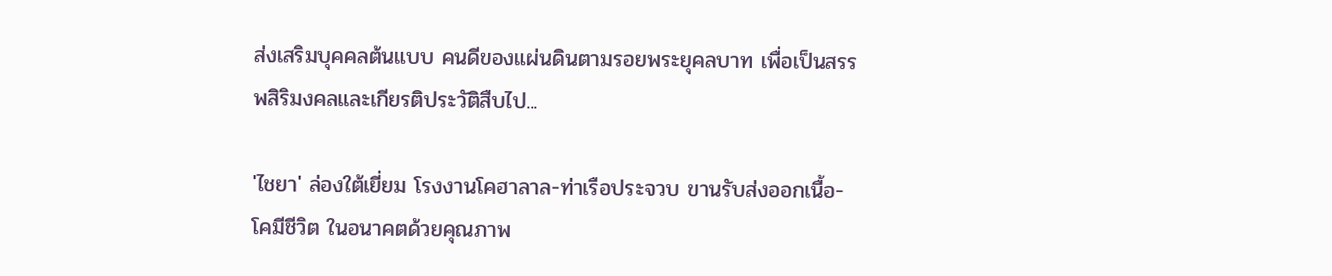ส่งเสริมบุคคลต้นแบบ คนดีของแผ่นดินตามรอยพระยุคลบาท เพื่อเป็นสรรพสิริมงคลและเกียรติประวัติสืบไป...

'ไชยา' ล่องใต้เยี่ยม โรงงานโคฮาลาล-ท่าเรือประจวบ ขานรับส่งออกเนื้อ-โคมีชีวิต ในอนาคตด้วยคุณภาพ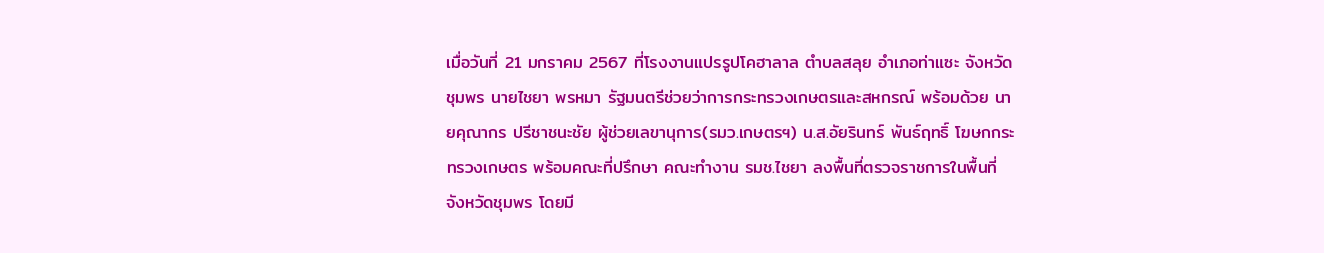เมื่อวันที่ 21 มกราคม 2567 ที่โรงงานแปรรูปโคฮาลาล ตำบลสลุย อำเภอท่าแซะ จังหวัดชุมพร นายไชยา พรหมา รัฐมนตรีช่วยว่าการกระทรวงเกษตรและสหกรณ์ พร้อมด้วย นายคุณากร ปรีชาชนะชัย ผู้ช่วยเลขานุการ(รมว.เกษตรฯ) น.ส.อัยรินทร์ พันธ์ฤทธิ์ โฆษกกระทรวงเกษตร พร้อมคณะที่ปรึกษา คณะทำงาน รมช.ไชยา ลงพื้นที่ตรวจราชการในพื้นที่จังหวัดชุมพร โดยมี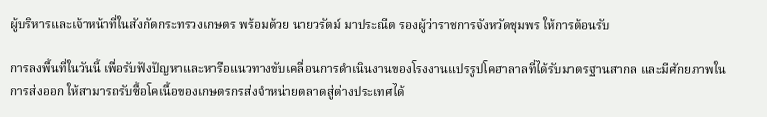ผู้บริหารและเจ้าหน้าที่ในสังกัดกระทรวงเกษตร พร้อมด้วย นายวรัตม์ มาประณีต รองผู้ว่าราชการจังหวัดชุมพร ให้การต้อนรับ

การลงพื้นที่ในวันนี้ เพื่อรับฟังปัญหาและหารือแนวทางขับเคลื่อนการดำเนินงานของโรงงานแปรรูปโคฮาลาลที่ได้รับมาตรฐานสากล และมีศักยภาพในการส่งออก ให้สามารถรับซื้อโคเนื้อของเกษตรกรส่งจำหน่ายตลาดสู่ต่างประเทศได้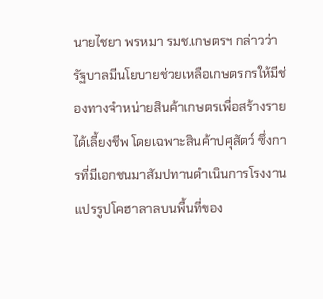นายไชยา พรหมา รมช.เกษตรฯ กล่าวว่า รัฐบาลมีนโยบายช่วยเหลือเกษตรกรให้มีช่องทางจำหน่ายสินค้าเกษตรเพื่อสร้างรายได้เลี้ยงชีพ โดยเฉพาะสินค้าปศุสัตว์ ซึ่งการที่มีเอกชนมาสัมปทานดำเนินการโรงงานแปรรูปโคฮาลาลบนพื้นที่ของ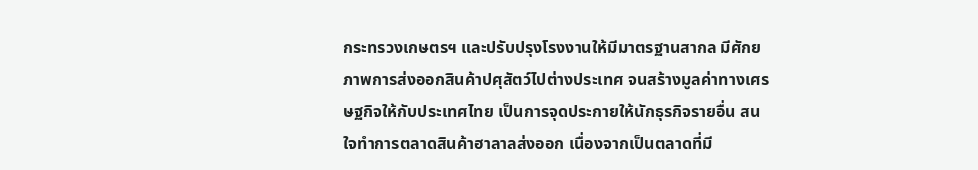กระทรวงเกษตรฯ และปรับปรุงโรงงานให้มีมาตรฐานสากล มีศักยภาพการส่งออกสินค้าปศุสัตว์ไปต่างประเทศ จนสร้างมูลค่าทางเศรษฐกิจให้กับประเทศไทย เป็นการจุดประกายให้นักธุรกิจรายอื่น สนใจทำการตลาดสินค้าฮาลาลส่งออก เนื่องจากเป็นตลาดที่มี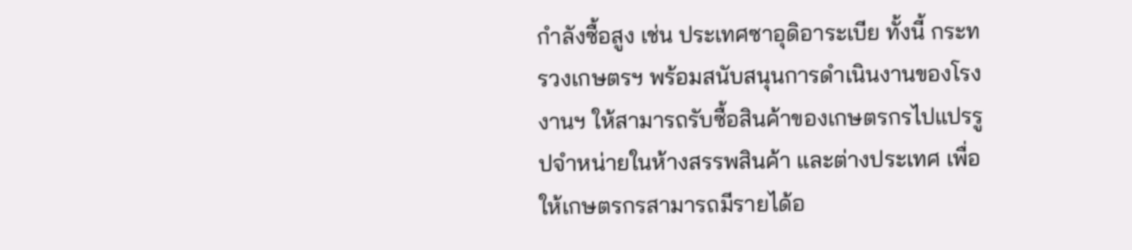กำลังซื้อสูง เช่น ประเทศซาอุดิอาระเบีย ทั้งนี้ กระทรวงเกษตรฯ พร้อมสนับสนุนการดำเนินงานของโรงงานฯ ให้สามารถรับซื้อสินค้าของเกษตรกรไปแปรรูปจำหน่ายในห้างสรรพสินค้า และต่างประเทศ เพื่อให้เกษตรกรสามารถมีรายได้อ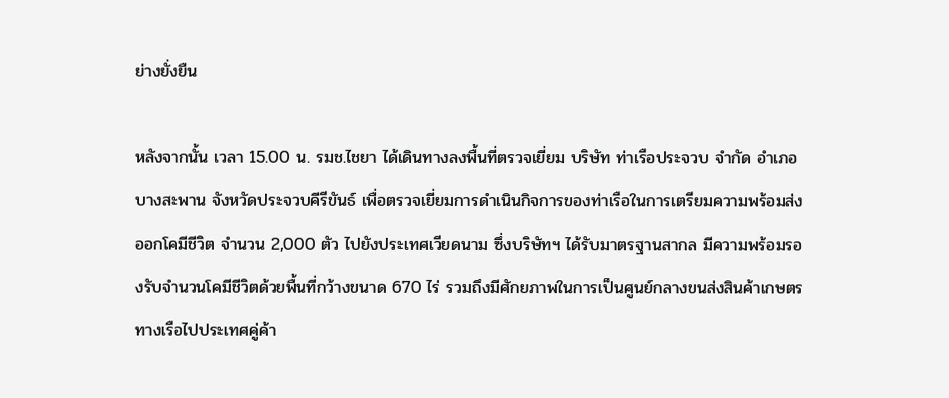ย่างยั่งยืน

หลังจากนั้น เวลา 15.00 น. รมช.ไชยา ได้เดินทางลงพื้นที่ตรวจเยี่ยม บริษัท ท่าเรือประจวบ จำกัด อำเภอบางสะพาน จังหวัดประจวบคีรีขันธ์ เพื่อตรวจเยี่ยมการดำเนินกิจการของท่าเรือในการเตรียมความพร้อมส่งออกโคมีชีวิต จำนวน 2,000 ตัว ไปยังประเทศเวียดนาม ซึ่งบริษัทฯ ได้รับมาตรฐานสากล มีความพร้อมรองรับจำนวนโคมีชีวิตด้วยพื้นที่กว้างขนาด 670 ไร่ รวมถึงมีศักยภาพในการเป็นศูนย์กลางขนส่งสินค้าเกษตรทางเรือไปประเทศคู่ค้า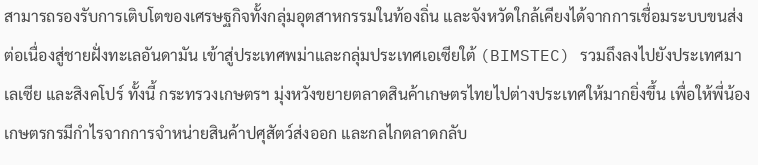สามารถรองรับการเติบโตของเศรษฐกิจทั้งกลุ่มอุตสาหกรรมในท้องถิ่น และจังหวัดใกล้เคียงได้จากการเชื่อมระบบขนส่งต่อเนื่องสู่ชายฝั่งทะเลอันดามัน เข้าสู่ประเทศพม่าและกลุ่มประเทศเอเซียใต้ (BIMSTEC) รวมถึงลงไปยังประเทศมาเลเซีย และสิงคโปร์ ทั้งนี้ กระทรวงเกษตรฯ มุ่งหวังขยายตลาดสินค้าเกษตรไทยไปต่างประเทศให้มากยิ่งขึ้น เพื่อให้พี่น้องเกษตรกรมีกำไรจากการจำหน่ายสินค้าปศุสัตว์ส่งออก และกลไกตลาดกลับ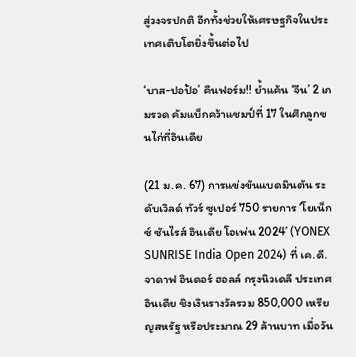สู่วงจรปกติ อีกทั้งช่วยให้เศรษฐกิจในประเทศเติบโตยิ่งขึ้นต่อไป

‘บาส-ปอป้อ’ คืนฟอร์ม!! ย้ำแค้น ‘จีน’ 2 เกมรวด คัมแบ็กคว้าแชมป์ที่ 17 ในศึกลูกขนไก่ที่อินเดีย

(21 ม.ค. 67) การแข่งขันแบดมินตัน ระดับเวิลด์ ทัวร์ ซูเปอร์ 750 รายการ ‘โยเน็กซ์ ซันไรส์ อินเดีย โอเพ่น 2024’ (YONEX SUNRISE India Open 2024) ที่ เค.ดี. จาดาฟ อินดอร์ ฮอลล์ กรุงนิวเดลี ประเทศอินเดีย ชิงเงินรางวัลรวม 850,000 เหรียญสหรัฐ หรือประมาณ 29 ล้านบาท เมื่อวัน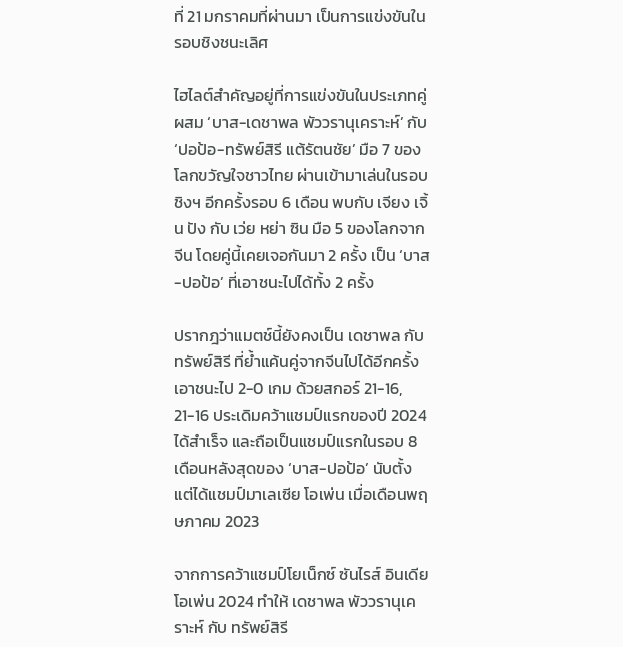ที่ 21 มกราคมที่ผ่านมา เป็นการแข่งขันในรอบชิงชนะเลิศ

ไฮไลต์สำคัญอยู่ที่การแข่งขันในประเภทคู่ผสม ‘บาส-เดชาพล พัววรานุเคราะห์’ กับ ‘ปอป้อ-ทรัพย์สิรี แต้รัตนชัย’ มือ 7 ของโลกขวัญใจชาวไทย ผ่านเข้ามาเล่นในรอบชิงฯ อีกครั้งรอบ 6 เดือน พบกับ เจียง เจิ้น ปัง กับ เว่ย หย่า ซิน มือ 5 ของโลกจากจีน โดยคู่นี้เคยเจอกันมา 2 ครั้ง เป็น ‘บาส-ปอป้อ’ ที่เอาชนะไปได้ทั้ง 2 ครั้ง

ปรากฎว่าแมตช์นี้ยังคงเป็น เดชาพล กับ ทรัพย์สิรี ที่ย้ำแค้นคู่จากจีนไปได้อีกครั้ง เอาชนะไป 2-0 เกม ด้วยสกอร์ 21-16, 21-16 ประเดิมคว้าแชมป์แรกของปี 2024 ได้สำเร็จ และถือเป็นแชมป์แรกในรอบ 8 เดือนหลังสุดของ ‘บาส-ปอป้อ’ นับตั้งแต่ได้แชมป์มาเลเซีย โอเพ่น เมื่อเดือนพฤษภาคม 2023

จากการคว้าแชมป์โยเน็กซ์ ซันไรส์ อินเดีย โอเพ่น 2024 ทำให้ เดชาพล พัววรานุเคราะห์ กับ ทรัพย์สิรี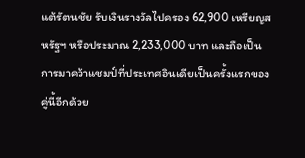แต้รัตนชัย รับเงินรางวัลไปครอง 62,900 เหรียญสหรัฐฯ หรือประมาณ 2,233,000 บาท และถือเป็นการมาคว้าแชมป์ที่ประเทศอินเดียเป็นครั้งแรกของคู่นี้อีกด้วย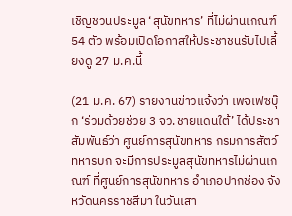เชิญชวนประมูล ‘สุนัขทหาร’ ที่ไม่ผ่านเกณฑ์ 54 ตัว พร้อมเปิดโอกาสให้ประชาชนรับไปเลี้ยงดู 27 ม.ค.นี้

(21 ม.ค. 67) รายงานข่าวแจ้งว่า เพจเฟซบุ๊ก ‘ร่วมด้วยช่วย 3 จว.ชายแดนใต้’ ได้ประชาสัมพันธ์ว่า ศูนย์การสุนัขทหาร กรมการสัตว์ทหารบก จะมีการประมูลสุนัขทหารไม่ผ่านเกณฑ์ ที่ศูนย์การสุนัขทหาร อำเภอปากช่อง จังหวัดนครราชสีมา ในวันเสา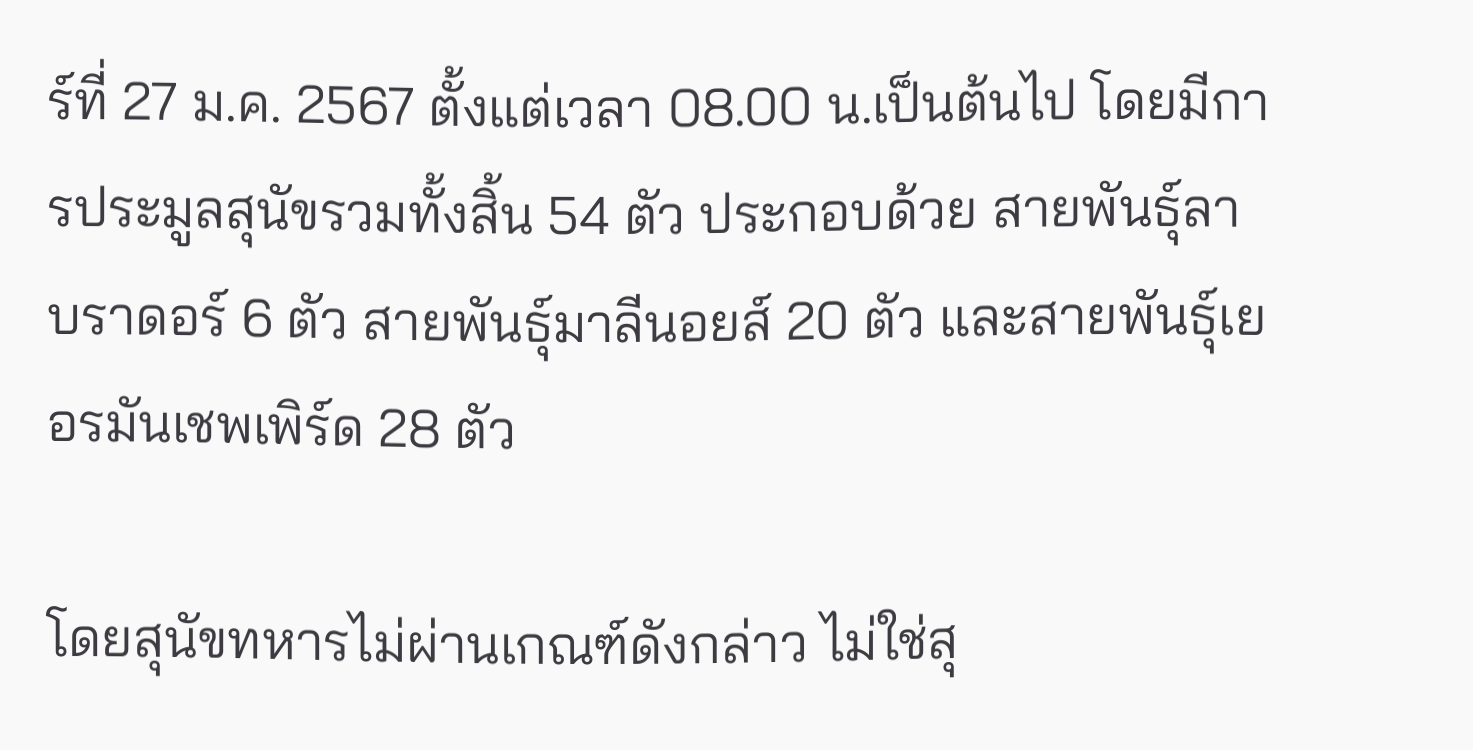ร์ที่ 27 ม.ค. 2567 ตั้งแต่เวลา 08.00 น.เป็นต้นไป โดยมีการประมูลสุนัขรวมทั้งสิ้น 54 ตัว ประกอบด้วย สายพันธุ์ลาบราดอร์ 6 ตัว สายพันธุ์มาลีนอยส์ 20 ตัว และสายพันธุ์เยอรมันเชพเพิร์ด 28 ตัว

โดยสุนัขทหารไม่ผ่านเกณฑ์ดังกล่าว ไม่ใช่สุ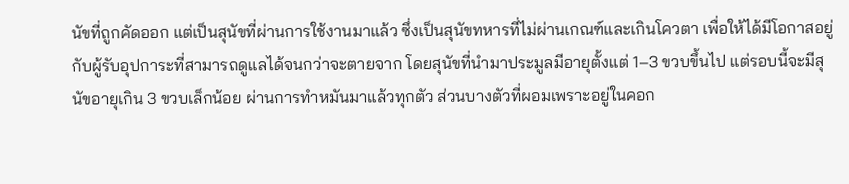นัขที่ถูกคัดออก แต่เป็นสุนัขที่ผ่านการใช้งานมาแล้ว ซึ่งเป็นสุนัขทหารที่ไม่ผ่านเกณฑ์และเกินโควตา เพื่อให้ได้มีโอกาสอยู่กับผู้รับอุปการะที่สามารถดูแลได้จนกว่าจะตายจาก โดยสุนัขที่นำมาประมูลมีอายุตั้งแต่ 1–3 ขวบขึ้นไป แต่รอบนี้จะมีสุนัขอายุเกิน 3 ขวบเล็กน้อย ผ่านการทำหมันมาแล้วทุกตัว ส่วนบางตัวที่ผอมเพราะอยู่ในคอก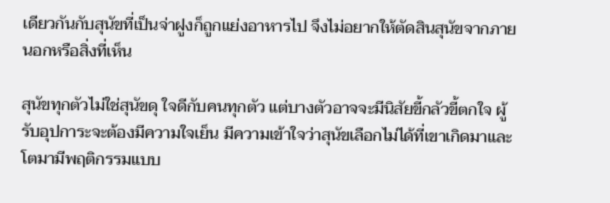เดียวกันกับสุนัขที่เป็นจ่าฝูงก็ถูกแย่งอาหารไป จึงไม่อยากให้ตัดสินสุนัขจากภายนอกหรือสิ่งที่เห็น

สุนัขทุกตัวไม่ใช่สุนัขดุ ใจดีกับคนทุกตัว แต่บางตัวอาจจะมีนิสัยขี้กลัวขี้ตกใจ ผู้รับอุปการะจะต้องมีความใจเย็น มีความเข้าใจว่าสุนัขเลือกไม่ได้ที่เขาเกิดมาและโตมามีพฤติกรรมแบบ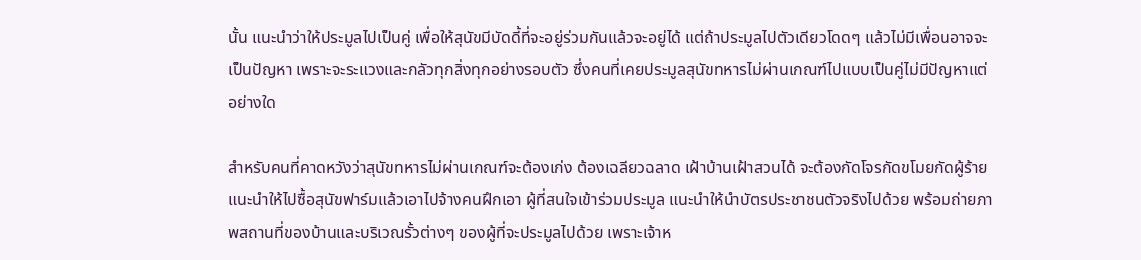นั้น แนะนำว่าให้ประมูลไปเป็นคู่ เพื่อให้สุนัขมีบัดดี้ที่จะอยู่ร่วมกันแล้วจะอยู่ได้ แต่ถ้าประมูลไปตัวเดียวโดดๆ แล้วไม่มีเพื่อนอาจจะเป็นปัญหา เพราะจะระแวงและกลัวทุกสิ่งทุกอย่างรอบตัว ซึ่งคนที่เคยประมูลสุนัขทหารไม่ผ่านเกณฑ์ไปแบบเป็นคู่ไม่มีปัญหาแต่อย่างใด

สำหรับคนที่คาดหวังว่าสุนัขทหารไม่ผ่านเกณฑ์จะต้องเก่ง ต้องเฉลียวฉลาด เฝ้าบ้านเฝ้าสวนได้ จะต้องกัดโจรกัดขโมยกัดผู้ร้าย แนะนำให้ไปซื้อสุนัขฟาร์มแล้วเอาไปจ้างคนฝึกเอา ผู้ที่สนใจเข้าร่วมประมูล แนะนำให้นำบัตรประชาชนตัวจริงไปด้วย พร้อมถ่ายภาพสถานที่ของบ้านและบริเวณรั้วต่างๆ ของผู้ที่จะประมูลไปด้วย เพราะเจ้าห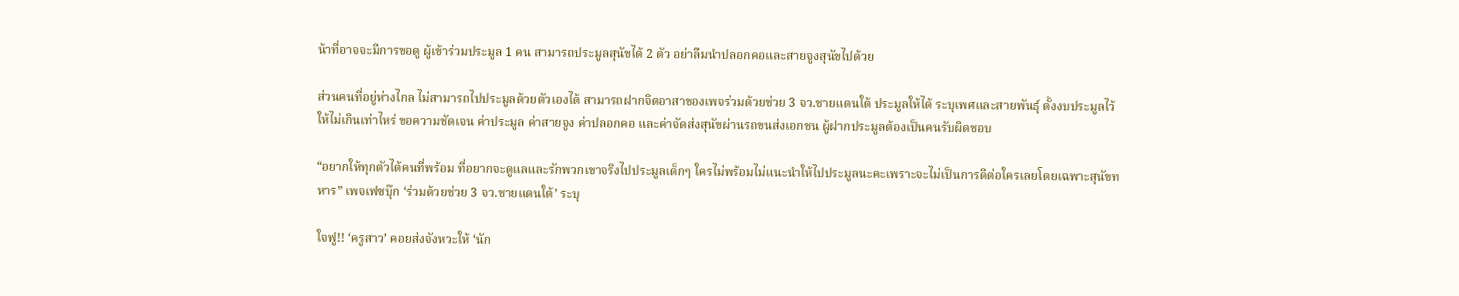น้าที่อาจจะมีการขอดู ผู้เข้าร่วมประมูล 1 คน สามารถประมูลสุนัขได้ 2 ตัว อย่าลืมนำปลอกคอและสายจูงสุนัขไปด้วย

ส่วนคนที่อยู่ห่างไกล ไม่สามารถไปประมูลด้วยตัวเองได้ สามารถฝากจิตอาสาของเพจร่วมด้วยช่วย 3 จว.ชายแดนใต้ ประมูลให้ได้ ระบุเพศและสายพันธุ์ ตั้งงบประมูลไว้ให้ไม่เกินเท่าไหร่ ขอความชัดเจน ค่าประมูล ค่าสายจูง ค่าปลอกคอ และค่าจัดส่งสุนัขผ่านรถขนส่งเอกชน ผู้ฝากประมูลต้องเป็นคนรับผิดชอบ

“อยากให้ทุกตัวได้คนที่พร้อม ที่อยากจะดูแลและรักพวกเขาจริงไปประมูลเด็กๆ ใครไม่พร้อมไม่แนะนำให้ไปประมูลนะคะเพราะจะไม่เป็นการดีต่อใครเลยโดยเฉพาะสุนัขทหาร” เพจเฟซบุ๊ก ‘ร่วมด้วยช่วย 3 จว.ชายแดนใต้’ ระบุ

ใจฟู!! ‘ครูสาว’ คอยส่งจังหวะให้ ‘นัก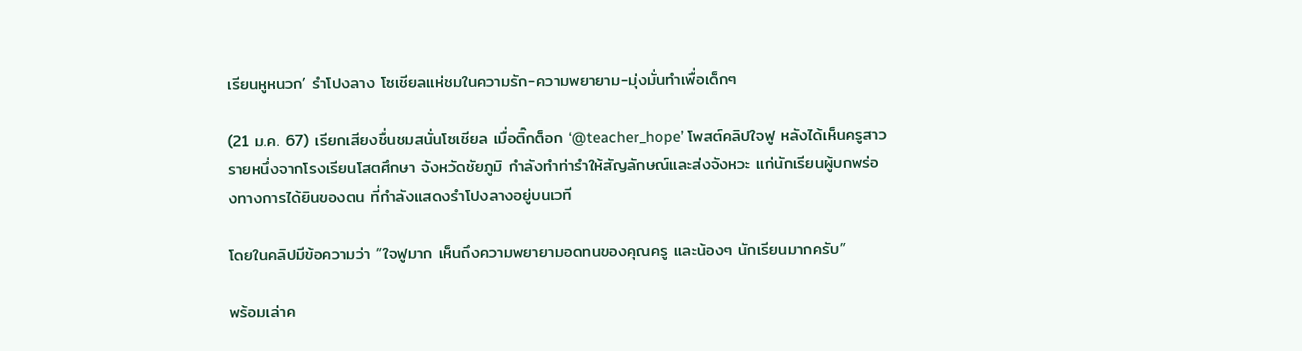เรียนหูหนวก’ รำโปงลาง โซเชียลแห่ชมในความรัก-ความพยายาม-มุ่งมั่นทำเพื่อเด็กๆ

(21 ม.ค. 67) เรียกเสียงชื่นชมสนั่นโซเชียล เมื่อติ๊กต็อก ‘@teacher_hope’ โพสต์คลิปใจฟู หลังได้เห็นครูสาวรายหนึ่งจากโรงเรียนโสตศึกษา จังหวัดชัยภูมิ กำลังทำท่ารำให้สัญลักษณ์และส่งจังหวะ แก่นักเรียนผู้บกพร่องทางการได้ยินของตน ที่กำลังแสดงรำโปงลางอยู่บนเวที

โดยในคลิปมีข้อความว่า “ใจฟูมาก เห็นถึงความพยายามอดทนของคุณครู และน้องๆ นักเรียนมากครับ”

พร้อมเล่าค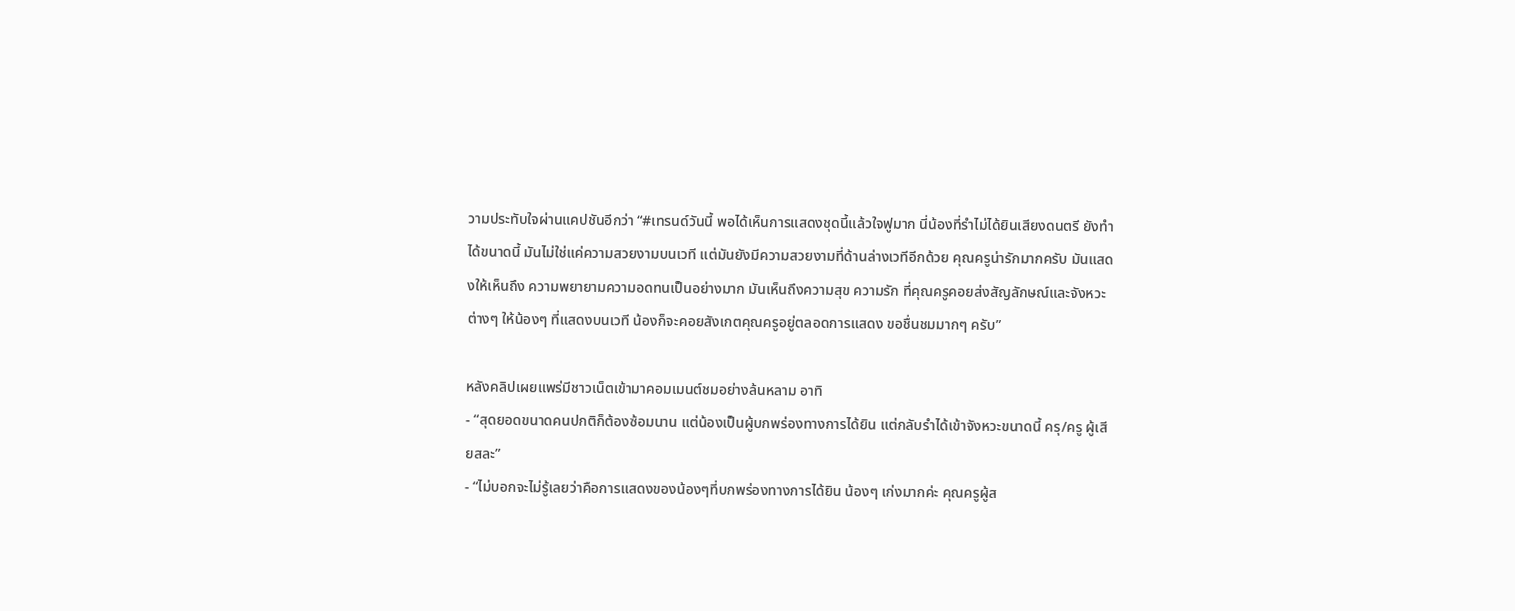วามประทับใจผ่านแคปชันอีกว่า “#เทรนด์วันนี้ พอได้เห็นการแสดงชุดนี้แล้วใจฟูมาก นี่น้องที่รำไม่ได้ยินเสียงดนตรี ยังทำได้ขนาดนี้ มันไม่ใช่แค่ความสวยงามบนเวที แต่มันยังมีความสวยงามที่ด้านล่างเวทีอีกด้วย คุณครูน่ารักมากครับ มันแสดงให้เห็นถึง ความพยายามความอดทนเป็นอย่างมาก มันเห็นถึงความสุข ความรัก ที่คุณครูคอยส่งสัญลักษณ์และจังหวะต่างๆ ให้น้องๆ ที่แสดงบนเวที น้องก็จะคอยสังเกตคุณครูอยู่ตลอดการแสดง ขอชื่นชมมากๆ ครับ”

หลังคลิปเผยแพร่มีชาวเน็ตเข้ามาคอมเมนต์ชมอย่างล้นหลาม อาทิ
- “สุดยอดขนาดคนปกติก็ต้องซ้อมนาน แต่น้องเป็นผู้บกพร่องทางการได้ยิน แต่กลับรำได้เข้าจังหวะขนาดนี้ ครุ/ครู ผู้เสียสละ”
- “ไม่บอกจะไม่รู้เลยว่าคือการแสดงของน้องๆที่บกพร่องทางการได้ยิน น้องๆ เก่งมากค่ะ คุณครูผู้ส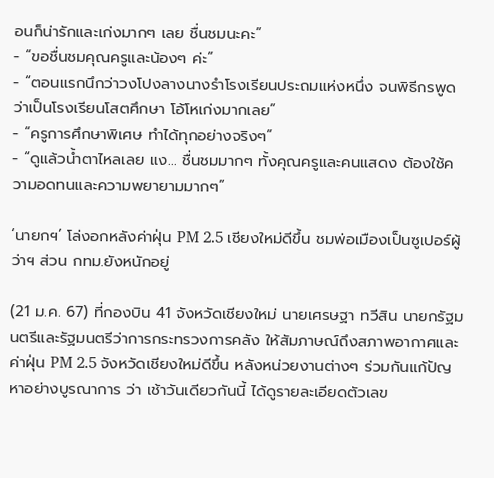อนก็น่ารักและเก่งมากๆ เลย ชื่นชมนะคะ”
- “ขอชื่นชมคุณครูและน้องๆ ค่ะ”
- “ตอนแรกนึกว่าวงโปงลางนางรำโรงเรียนประถมแห่งหนึ่ง จนพิธีกรพูดว่าเป็นโรงเรียนโสตศึกษา โอ้โหเก่งมากเลย”
- “ครูการศึกษาพิเศษ ทำได้ทุกอย่างจริงๆ”
- “ดูแล้วน้ำตาไหลเลย แง… ชื่นชมมากๆ ทั้งคุณครูและคนแสดง ต้องใช้ความอดทนและความพยายามมากๆ”

‘นายกฯ’ โล่งอกหลังค่าฝุ่น PM 2.5 เชียงใหม่ดีขึ้น ชมพ่อเมืองเป็นซูเปอร์ผู้ว่าฯ ส่วน กทม.ยังหนักอยู่

(21 ม.ค. 67) ที่กองบิน 41 จังหวัดเชียงใหม่ นายเศรษฐา ทวีสิน นายกรัฐมนตรีและรัฐมนตรีว่าการกระทรวงการคลัง ให้สัมภาษณ์ถึงสภาพอากาศและค่าฝุ่น PM 2.5 จังหวัดเชียงใหม่ดีขึ้น หลังหน่วยงานต่างๆ ร่วมกันแก้ปัญหาอย่างบูรณาการ ว่า เช้าวันเดียวกันนี้ ได้ดูรายละเอียดตัวเลข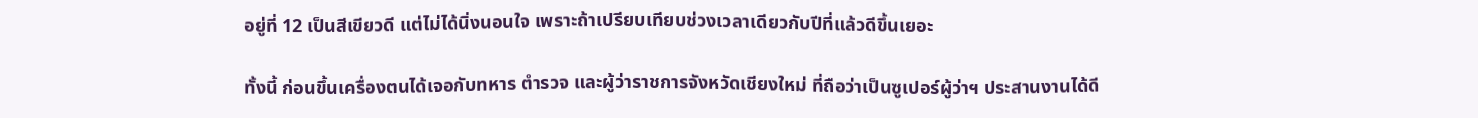อยู่ที่ 12 เป็นสีเขียวดี แต่ไม่ได้นิ่งนอนใจ เพราะถ้าเปรียบเทียบช่วงเวลาเดียวกับปีที่แล้วดีขึ้นเยอะ

ทั้งนี้ ก่อนขึ้นเครื่องตนได้เจอกับทหาร ตำรวจ และผู้ว่าราชการจังหวัดเชียงใหม่ ที่ถือว่าเป็นซูเปอร์ผู้ว่าฯ ประสานงานได้ดี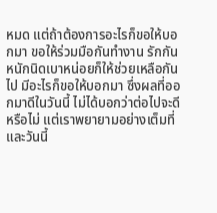หมด แต่ถ้าต้องการอะไรก็ขอให้บอกมา ขอให้ร่วมมือกันทำงาน รักกัน หนักนิดเบาหน่อยก็ให้ช่วยเหลือกันไป มีอะไรก็ขอให้บอกมา ซึ่งผลที่ออกมาดีในวันนี้ ไม่ได้บอกว่าต่อไปจะดีหรือไม่ แต่เราพยายามอย่างเต็มที่และวันนี้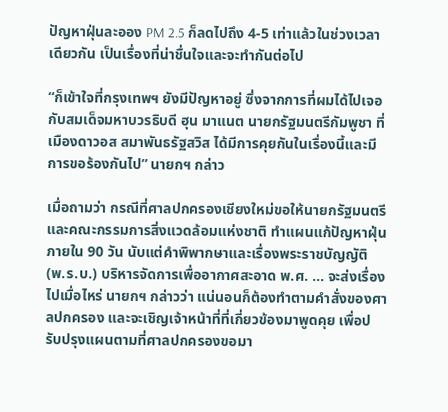ปัญหาฝุ่นละออง PM 2.5 ก็ลดไปถึง 4-5 เท่าแล้วในช่วงเวลาเดียวกัน เป็นเรื่องที่น่าชื่นใจและจะทำกันต่อไป

“ก็เข้าใจที่กรุงเทพฯ ยังมีปัญหาอยู่ ซึ่งจากการที่ผมได้ไปเจอกับสมเด็จมหาบวรธิบดี ฮุน มาแนต นายกรัฐมนตรีกัมพูชา ที่เมืองดาวอส สมาพันธรัฐสวิส ได้มีการคุยกันในเรื่องนี้และมีการขอร้องกันไป” นายกฯ กล่าว

เมื่อถามว่า กรณีที่ศาลปกครองเชียงใหม่ขอให้นายกรัฐมนตรี และคณะกรรมการสิ่งแวดล้อมแห่งชาติ ทำแผนแก้ปัญหาฝุ่นภายใน 90 วัน นับแต่คำพิพากษาและเรื่องพระราชบัญญัติ (พ.ร.บ.) บริหารจัดการเพื่ออากาศสะอาด พ.ศ. … จะส่งเรื่องไปเมื่อไหร่ นายกฯ กล่าวว่า แน่นอนก็ต้องทำตามคำสั่งของศาลปกครอง และจะเชิญเจ้าหน้าที่ที่เกี่ยวข้องมาพูดคุย เพื่อปรับปรุงแผนตามที่ศาลปกครองขอมา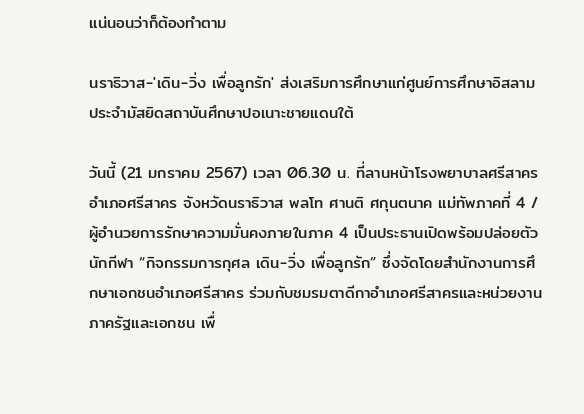แน่นอนว่าก็ต้องทำตาม

นราธิวาส-'เดิน-วิ่ง เพื่อลูกรัก' ส่งเสริมการศึกษาแก่ศูนย์การศึกษาอิสลามประจำมัสยิดสถาบันศึกษาปอเนาะชายแดนใต้

วันนี้ (21 มกราคม 2567) เวลา 06.30 น. ที่ลานหน้าโรงพยาบาลศรีสาคร อำเภอศรีสาคร จังหวัดนราธิวาส พลโท ศานติ ศกุนตนาค แม่ทัพภาคที่ 4 / ผู้อำนวยการรักษาความมั่นคงภายในภาค 4 เป็นประธานเปิดพร้อมปล่อยตัวนักกีฬา “กิจกรรมการกุศล เดิน-วิ่ง เพื่อลูกรัก” ซึ่งจัดโดยสำนักงานการศึกษาเอกชนอำเภอศรีสาคร ร่วมกับชมรมตาดีกาอำเภอศรีสาครและหน่วยงานภาครัฐและเอกชน เพื่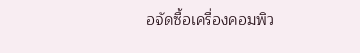อจัดซื้อเครื่องคอมพิว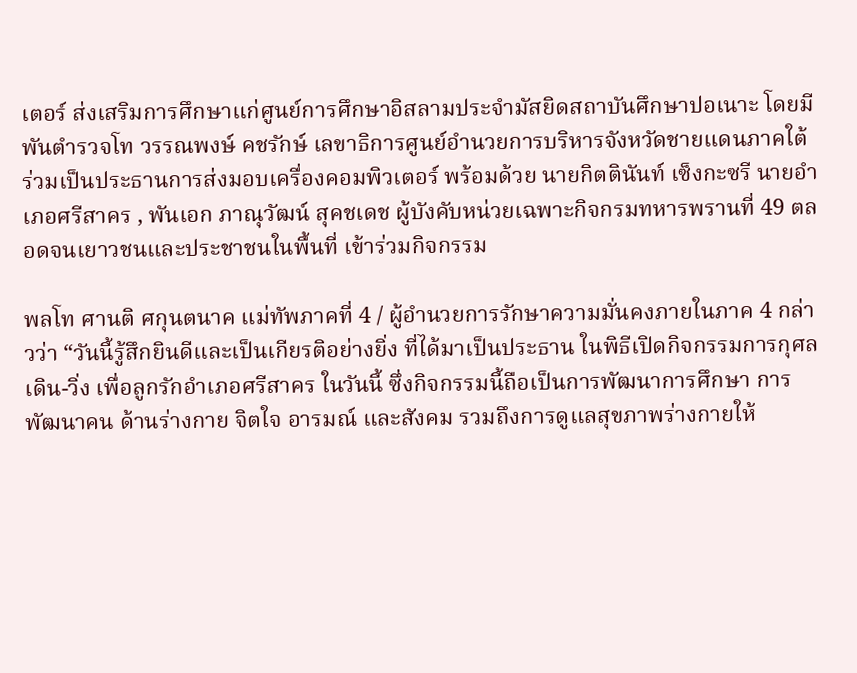เตอร์ ส่งเสริมการศึกษาแก่ศูนย์การศึกษาอิสลามประจำมัสยิดสถาบันศึกษาปอเนาะ โดยมี พันตำรวจโท วรรณพงษ์ คชรักษ์ เลขาธิการศูนย์อำนวยการบริหารจังหวัดชายแดนภาคใต้ ร่วมเป็นประธานการส่งมอบเครื่องคอมพิวเตอร์ พร้อมด้วย นายกิตตินันท์ เซ็งกะซรี นายอำเภอศรีสาคร , พันเอก ภาณุวัฒน์ สุคชเดช ผู้บังคับหน่วยเฉพาะกิจกรมทหารพรานที่ 49 ตลอดจนเยาวชนและประชาชนในพื้นที่ เข้าร่วมกิจกรรม

พลโท ศานติ ศกุนตนาค แม่ทัพภาคที่ 4 / ผู้อำนวยการรักษาความมั่นคงภายในภาค 4 กล่าวว่า “วันนี้รู้สึกยินดีและเป็นเกียรติอย่างยิ่ง ที่ได้มาเป็นประธาน ในพิธีเปิดกิจกรรมการกุศลเดิน-วิ่ง เพื่อลูกรักอำเภอศรีสาคร ในวันนี้ ซึ่งกิจกรรมนี้ถือเป็นการพัฒนาการศึกษา การพัฒนาคน ด้านร่างกาย จิตใจ อารมณ์ และสังคม รวมถึงการดูแลสุขภาพร่างกายให้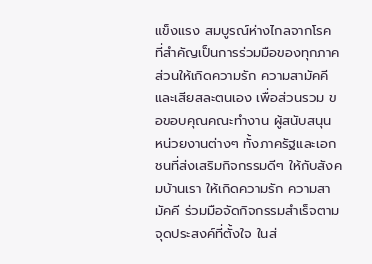แข็งแรง สมบูรณ์ห่างไกลจากโรค ที่สำคัญเป็นการร่วมมือของทุกภาคส่วนให้เกิดความรัก ความสามัคคี และเสียสละตนเอง เพื่อส่วนรวม ขอขอบคุณคณะทำงาน ผู้สนับสนุน หน่วยงานต่างๆ ทั้งภาครัฐและเอกชนที่ส่งเสริมกิจกรรมดีๆ ให้กับสังคมบ้านเรา ให้เกิดความรัก ความสามัคคี ร่วมมือจัดกิจกรรมสำเร็จตามจุดประสงค์ที่ตั้งใจ ในส่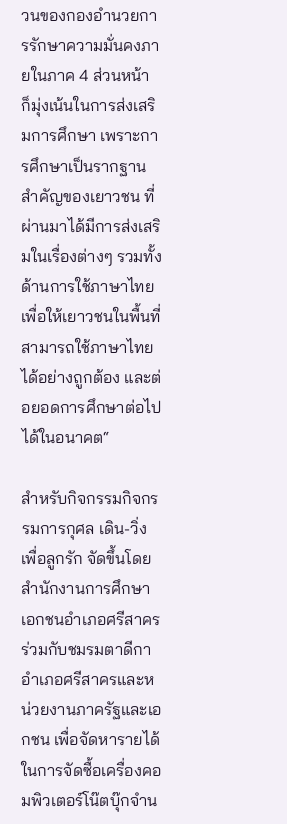วนของกองอำนวยการรักษาความมั่นคงภายในภาค 4 ส่วนหน้า ก็มุ่งเน้นในการส่งเสริมการศึกษา เพราะการศึกษาเป็นรากฐานสำคัญของเยาวชน ที่ผ่านมาได้มีการส่งเสริมในเรื่องต่างๆ รวมทั้งด้านการใช้ภาษาไทย เพื่อให้เยาวชนในพื้นที่สามารถใช้ภาษาไทยได้อย่างถูกต้อง และต่อยอดการศึกษาต่อไปได้ในอนาคต“

สำหรับกิจกรรมกิจกรรมการกุศล เดิน-วิ่ง เพื่อลูกรัก จัดขึ้นโดยสำนักงานการศึกษาเอกชนอำเภอศรีสาคร ร่วมกับชมรมตาดีกาอำเภอศรีสาครและหน่วยงานภาครัฐและเอกชน เพื่อจัดหารายได้ในการจัดซื้อเครื่องคอมพิวเตอร์โน๊ตบุ๊กจำน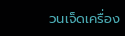วนเจ็ดเครื่อง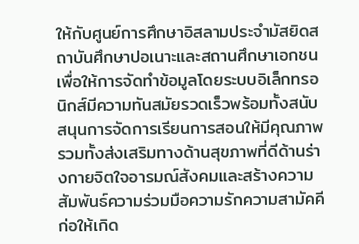ให้กับศูนย์การศึกษาอิสลามประจำมัสยิดสถาบันศึกษาปอเนาะและสถานศึกษาเอกชน เพื่อให้การจัดทำข้อมูลโดยระบบอิเล็กทรอนิกส์มีความทันสมัยรวดเร็วพร้อมทั้งสนับสนุนการจัดการเรียนการสอนให้มีคุณภาพรวมทั้งส่งเสริมทางด้านสุขภาพที่ดีด้านร่างกายจิตใจอารมณ์สังคมและสร้างความสัมพันธ์ความร่วมมือความรักความสามัคคีก่อให้เกิด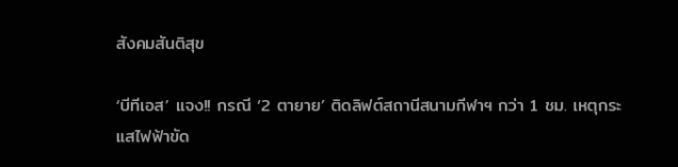สังคมสันติสุข

‘บีทีเอส’ แจง!! กรณี ‘2 ตายาย’ ติดลิฟต์สถานีสนามกีฬาฯ กว่า 1 ชม. เหตุกระแสไฟฟ้าขัด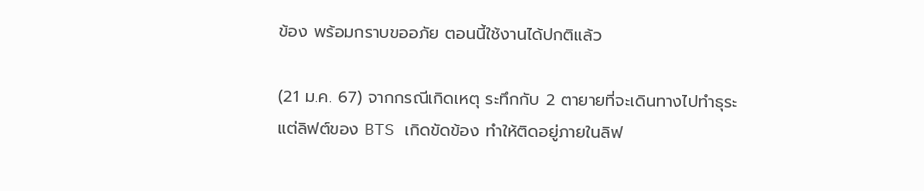ข้อง พร้อมกราบขออภัย ตอนนี้ใช้งานได้ปกติแล้ว

(21 ม.ค. 67) จากกรณีเกิดเหตุ ระทึกกับ 2 ตายายที่จะเดินทางไปทำธุระ แต่ลิฟต์ของ BTS เกิดขัดข้อง ทำให้ติดอยู่ภายในลิฟ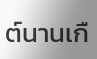ต์นานเกื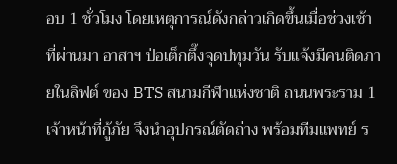อบ 1 ชั่วโมง โดยเหตุการณ์ดังกล่าวเกิดขึ้นเมื่อช่วงเช้าที่ผ่านมา อาสาฯ ป่อเต็กตึ๊งจุดปทุมวัน รับแจ้งมีคนติดภายในลิฟต์ ของ BTS สนามกีฬาแห่งชาติ ถนนพระราม 1 เจ้าหน้าที่กู้ภัย จึงนำอุปกรณ์ตัดถ่าง พร้อมทีมแพทย์ ร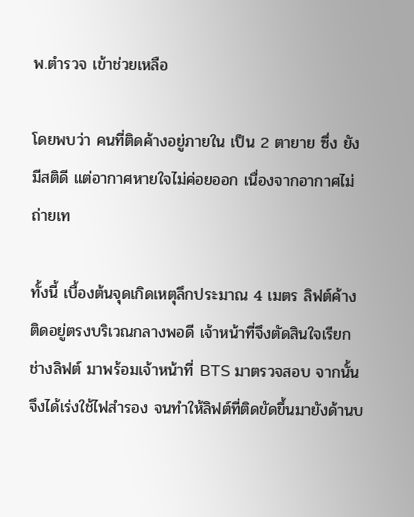พ.ตำรวจ เข้าช่วยเหลือ

โดยพบว่า คนที่ติดค้างอยู่ภายใน เป็น 2 ตายาย ซึ่ง ยังมีสติดี แต่อากาศหายใจไม่ค่อยออก เนื่องจากอากาศไม่ถ่ายเท

ทั้งนี้ เบื้องต้นจุดเกิดเหตุลึกประมาณ 4 เมตร ลิฟต์ค้างติดอยู่ตรงบริเวณกลางพอดี เจ้าหน้าที่จึงตัดสินใจเรียกช่างลิฟต์ มาพร้อมเจ้าหน้าที่ BTS มาตรวจสอบ จากนั้นจึงได้เร่งใช้ไฟสำรอง จนทำให้ลิฟต์ที่ติดขัดขึ้นมายังด้านบ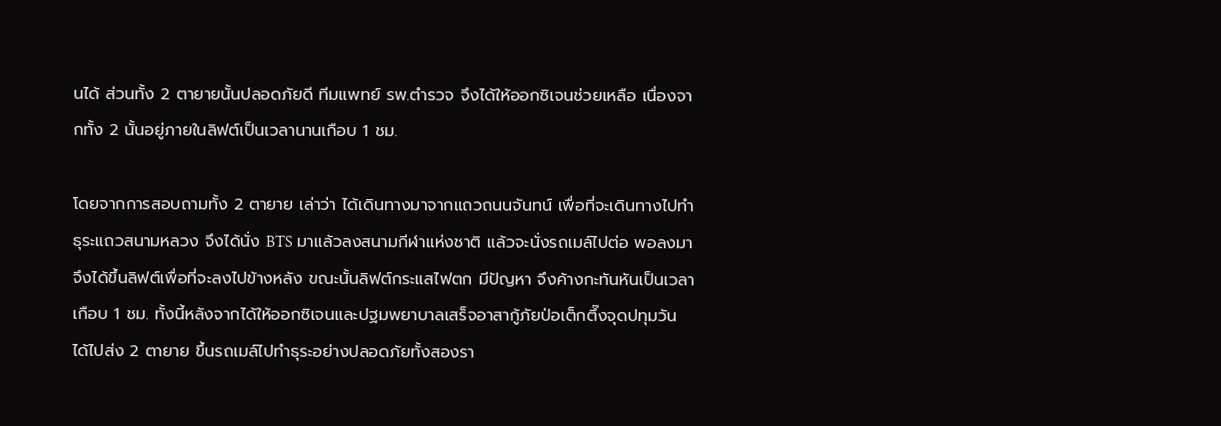นได้ ส่วนทั้ง 2 ตายายนั้นปลอดภัยดี ทีมแพทย์ รพ.ตำรวจ จึงได้ให้ออกซิเจนช่วยเหลือ เนื่องจากทั้ง 2 นั้นอยู่ภายในลิฟต์เป็นเวลานานเกือบ 1 ชม.

โดยจากการสอบถามทั้ง 2 ตายาย เล่าว่า ได้เดินทางมาจากแถวถนนจันทน์ เพื่อที่จะเดินทางไปทำธุระแถวสนามหลวง จึงได้นั่ง BTS มาแล้วลงสนามกีฬาแห่งชาติ แล้วจะนั่งรถเมล์ไปต่อ พอลงมาจึงได้ขึ้นลิฟต์เพื่อที่จะลงไปข้างหลัง ขณะนั้นลิฟต์กระแสไฟตก มีปัญหา จึงค้างกะทันหันเป็นเวลาเกือบ 1 ชม. ทั้งนี้หลังจากได้ให้ออกซิเจนและปฐมพยาบาลเสร็จอาสากู้ภัยป่อเต็กตึ๊งจุดปทุมวัน ได้ไปส่ง 2 ตายาย ขึ้นรถเมล์ไปทำธุระอย่างปลอดภัยทั้งสองรา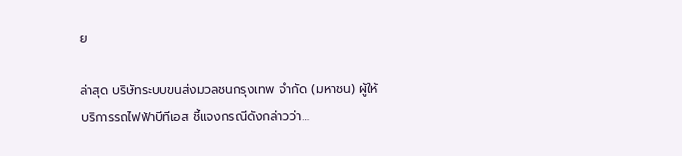ย

ล่าสุด บริษัทระบบขนส่งมวลชนกรุงเทพ จำกัด (มหาชน) ผู้ให้บริการรถไฟฟ้าบีทีเอส ชี้แจงกรณีดังกล่าวว่า…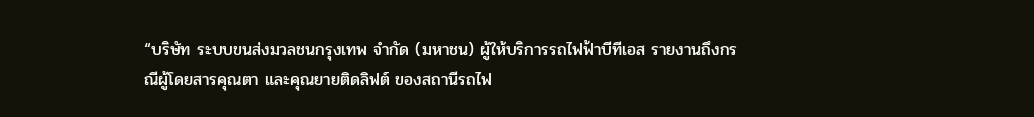“บริษัท ระบบขนส่งมวลชนกรุงเทพ จำกัด (มหาชน) ผู้ให้บริการรถไฟฟ้าบีทีเอส รายงานถึงกรณีผู้โดยสารคุณตา และคุณยายติดลิฟต์ ของสถานีรถไฟ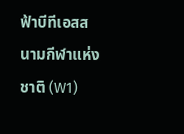ฟ้าบีทีเอสสนามกีฬาแห่งชาติ (W1)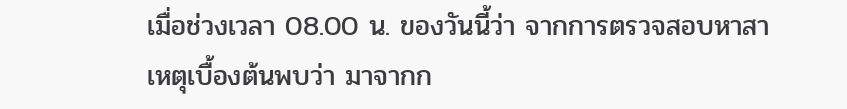เมื่อช่วงเวลา 08.00 น. ของวันนี้ว่า จากการตรวจสอบหาสาเหตุเบื้องต้นพบว่า มาจากก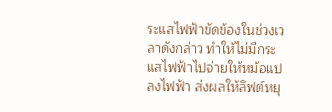ระแสไฟฟ้าขัดข้องในช่วงเวลาดังกล่าว ทำให้ไม่มีกระแสไฟฟ้าไปจ่ายให้หม้อแปลงไฟฟ้า ส่งผลให้ลิฟต์หยุ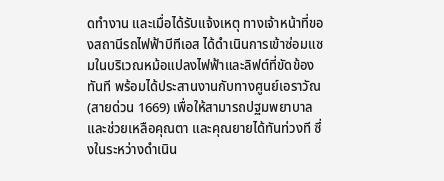ดทำงาน และเมื่อได้รับแจ้งเหตุ ทางเจ้าหน้าที่ของสถานีรถไฟฟ้าบีทีเอส ได้ดำเนินการเข้าซ่อมแซมในบริเวณหม้อแปลงไฟฟ้าและลิฟต์ที่ขัดข้องทันที พร้อมได้ประสานงานกับทางศูนย์เอราวัณ (สายด่วน 1669) เพื่อให้สามารถปฐมพยาบาล และช่วยเหลือคุณตา และคุณยายได้ทันท่วงที ซึ่งในระหว่างดำเนิน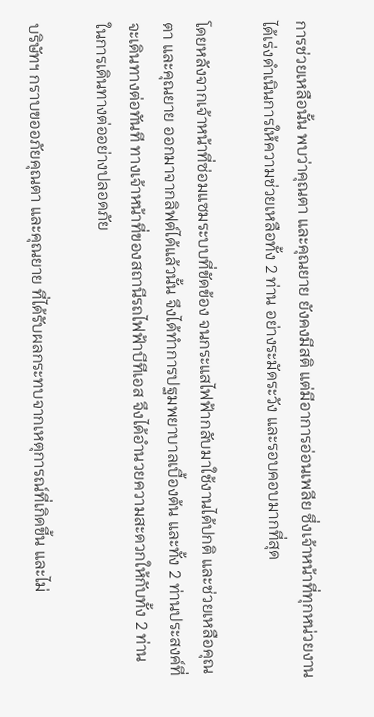การช่วยเหลือนั้น พบว่าคุณตา และคุณยาย ยังคงมีสติ แต่มีอาการอ่อนเพลีย ซึ่งเจ้าหน้าที่ทุกหน่วยงานได้เร่งดำเนินการให้ความช่วยเหลือทั้ง 2 ท่าน อย่างระมัดระวัง และรอบคอบมากที่สุด

โดยหลังจากเจ้าหน้าที่ซ่อมแซมระบบที่ขัดข้อง จนกระแสไฟฟ้ากลับมาใช้งานได้ปกติ และช่วยเหลือคุณตา และคุณยาย ออกมาจากลิฟต์ได้แล้วนั้น จึงได้ทำการปฐมพยาบาลเบื้องต้น และทั้ง 2 ท่านประสงค์ที่จะเดินทางต่อทันที ทางเจ้าหน้าที่ของสถานีรถไฟฟ้าบีทีเอส จึงได้อำนวยความสะดวกให้กับทั้ง 2 ท่าน ในการเดินทางต่ออย่างปลอดภัย

บริษัทฯ กราบขออภัยคุณตา และคุณยาย ที่ได้รับผลกระทบจากเหตุการณ์ที่เกิดขี้น และไม่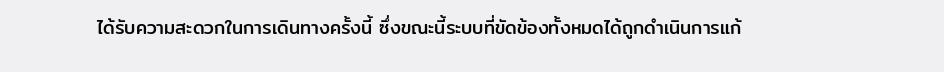ได้รับความสะดวกในการเดินทางครั้งนี้ ซึ่งขณะนี้ระบบที่ขัดข้องทั้งหมดได้ถูกดำเนินการแก้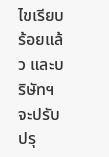ไขเรียบร้อยแล้ว และบริษัทฯ จะปรับปรุ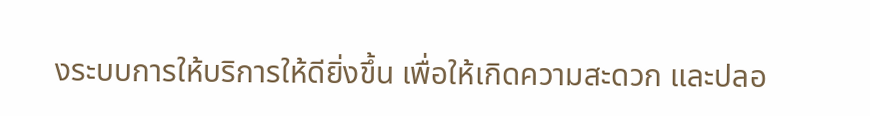งระบบการให้บริการให้ดียิ่งขึ้น เพื่อให้เกิดความสะดวก และปลอ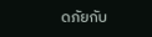ดภัยกับ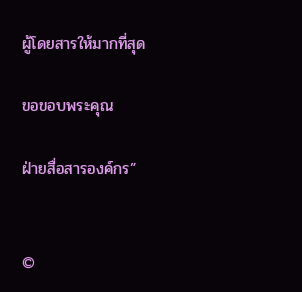ผู้โดยสารให้มากที่สุด

ขอขอบพระคุณ

ฝ่ายสื่อสารองค์กร”


©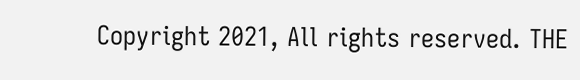Copyright 2021, All rights reserved. THE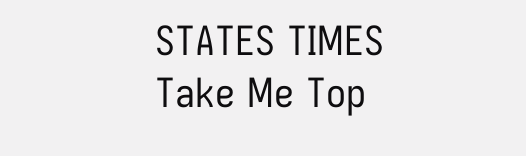STATES TIMES
Take Me Top